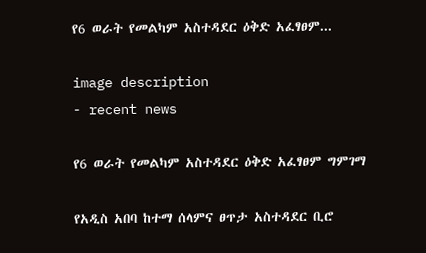የ6 ወራት የመልካም አስተዳደር ዕቅድ አፈፃፀም...

image description
- recent news

የ6 ወራት የመልካም አስተዳደር ዕቅድ አፈፃፀም ግምገማ

የአዲስ አበባ ከተማ ሰላምና ፀጥታ አስተዳደር ቢሮ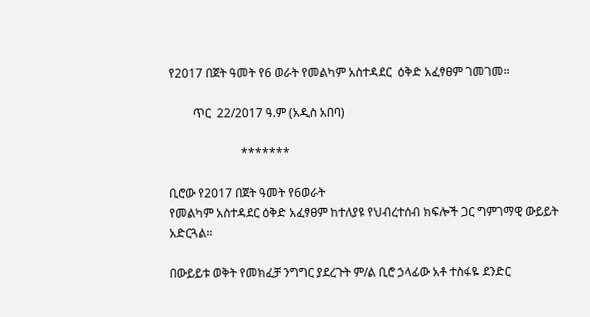የ2017 በጀት ዓመት የ6 ወራት የመልካም አስተዳደር  ዕቅድ አፈፃፀም ገመገመ።

        ጥር  22/2017 ዓ.ም (አዲስ አበባ)

                        *******

ቢሮው የ2017 በጀት ዓመት የ6ወራት
የመልካም አስተዳደር ዕቅድ አፈፃፀም ከተለያዩ የህብረተሰብ ክፍሎች ጋር ግምገማዊ ውይይት አድርጓል።

በውይይቱ ወቅት የመክፈቻ ንግግር ያደረጉት ም/ል ቢሮ ኃላፊው አቶ ተስፋዬ ደንድር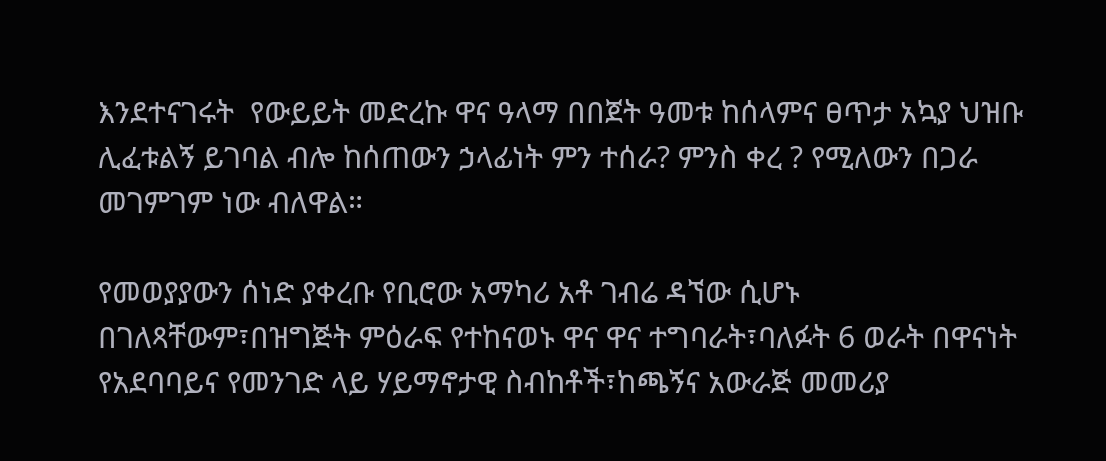እንደተናገሩት  የውይይት መድረኩ ዋና ዓላማ በበጀት ዓመቱ ከሰላምና ፀጥታ አኳያ ህዝቡ ሊፈቱልኝ ይገባል ብሎ ከሰጠውን ኃላፊነት ምን ተሰራ? ምንስ ቀረ ? የሚለውን በጋራ መገምገም ነው ብለዋል።

የመወያያውን ሰነድ ያቀረቡ የቢሮው አማካሪ አቶ ገብሬ ዳኘው ሲሆኑ በገለጻቸውም፣በዝግጅት ምዕራፍ የተከናወኑ ዋና ዋና ተግባራት፣ባለፉት 6 ወራት በዋናነት የአደባባይና የመንገድ ላይ ሃይማኖታዊ ስብከቶች፣ከጫኝና አውራጅ መመሪያ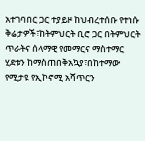አተገባበር ጋር ተያይዞ ከህብረተሰቡ የተነሱ ቅሬታዎች፣ከትምህርት ቢሮ ጋር በትምህርት ጥራትና ሰላማዊ የመማርና ማስተማር ሂደቱን ከማስጠበቅአኳያ፣በከተማው የሚታዩ የኢኮኖሚ አሻጥርን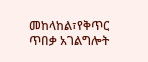መከላከል፣የቅጥር ጥበቃ አገልግሎት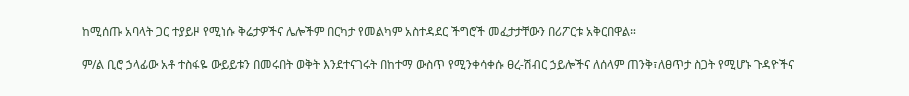ከሚሰጡ አባላት ጋር ተያይዞ የሚነሱ ቅሬታዎችና ሌሎችም በርካታ የመልካም አስተዳደር ችግሮች መፈታታቸውን በሪፖርቱ አቅርበዋል።

ም/ል ቢሮ ኃላፊው አቶ ተስፋዬ ውይይቱን በመሩበት ወቅት እንደተናገሩት በከተማ ውስጥ የሚንቀሳቀሱ ፀረ-ሽብር ኃይሎችና ለሰላም ጠንቅ፣ለፀጥታ ስጋት የሚሆኑ ጉዳዮችና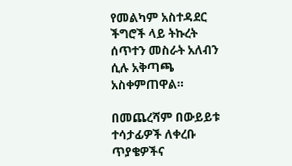የመልካም አስተዳደር ችግሮች ላይ ትኩረት ሰጥተን መስራት አለብን ሲሉ አቅጣጫ አስቀምጠዋል።

በመጨረሻም በውይይቱ ተሳታፊዎች ለቀረቡ ጥያቄዎችና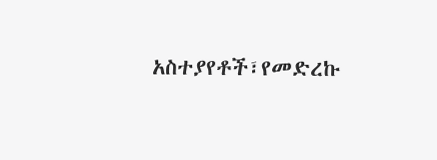አስተያየቶች፣የመድረኩ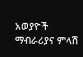አወያዮች ማብራሪያና ምላሽ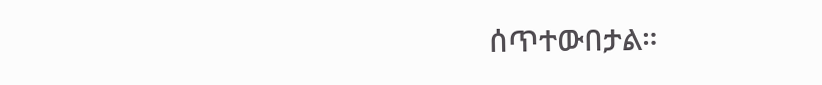ሰጥተውበታል።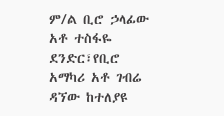ም/ል ቢሮ ኃላፊው አቶ ተስፋዬ ደንድር፣የቢሮ አማካሪ አቶ ገብሬ ዳኘው ከተለያዩ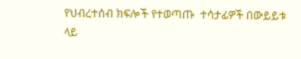የህብረተሰብ ክፍሎች የተወጣጡ  ተሳታፊዎች በውይይቱ ላይ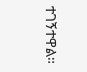ተገኝተዋል።